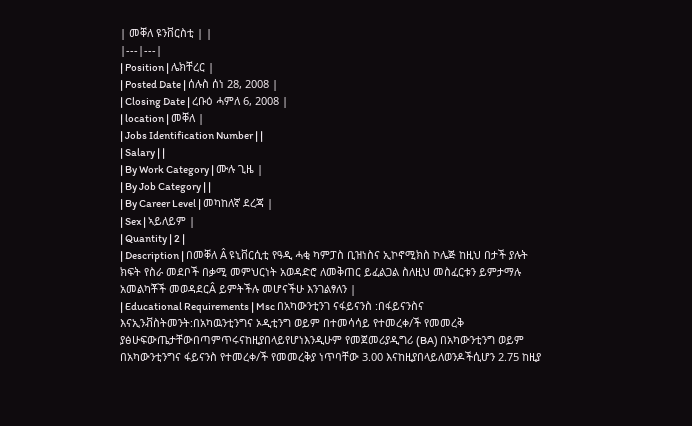| መቐለ ዩንቨርስቲ | |
|---|---|
| Position | ሌክቸረር |
| Posted Date | ሰሉስ ሰነ 28, 2008 |
| Closing Date | ረቡዕ ሓምለ 6, 2008 |
| location | መቐለ |
| Jobs Identification Number | |
| Salary | |
| By Work Category | ሙሉ ጊዜ |
| By Job Category | |
| By Career Level | መካከለኛ ደረጃ |
| Sex | ኣይለይም |
| Quantity | 2 |
| Description | በመቐለ Â ዩኒቨርሲቲ የዓዲ ሓቂ ካምፓስ ቢዝነስና ኢኮኖሚክስ ኮሌጅ ከዚህ በታች ያሉት ክፍት የስራ መደቦች በቃሚ መምህርነት አወዳድሮ ለመቅጠር ይፈልጋል ስለዚህ መስፈርቱን ይምታማሉ አመልካቾች መወዳደርÂ ይምትችሉ መሆናችሁ እንገልፃለን |
| Educational Requirements | Msc በአካውንቲንገ ናፋይናንስ :በፋይናንስና እናኢንቭስትመንት:በአካዉንቲንግና ኦዲቲንግ ወይም በተመሳሳይ የተመረቀ/ች የመመረቅ ያፅሁፍውጤታቸውበጣምጥሩናከዚያበላይየሆነእንዲሁም የመጀመሪያዲግሪ (BA) በአካውንቲንግ ወይም በአካውንቲንግና ፋይናንስ የተመረቀ/ች የመመረቅያ ነጥባቸው 3.00 እናከዚያበላይለወንዶችሲሆን 2.75 ከዚያ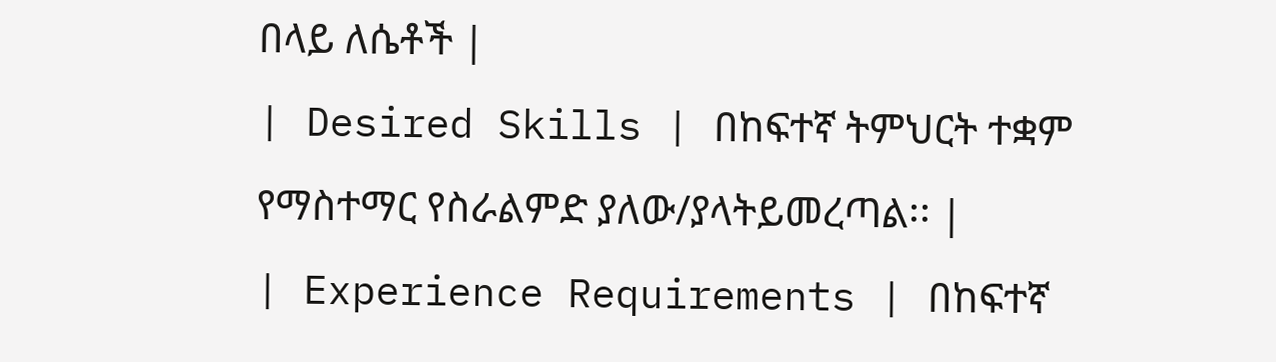በላይ ለሴቶች |
| Desired Skills | በከፍተኛ ትምህርት ተቋም የማስተማር የስራልምድ ያለው/ያላትይመረጣል፡፡ |
| Experience Requirements | በከፍተኛ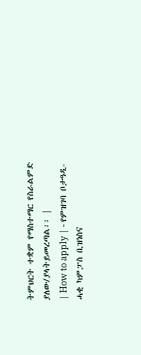ትምህርት ተቋም የማስተማር የስራልምድ ያለው/ያላትይመረጣል፡፡ |
| How to apply | - የምዝገባ ቦታዓዲ-ሓቂ ካምፓስ ቢዝነስና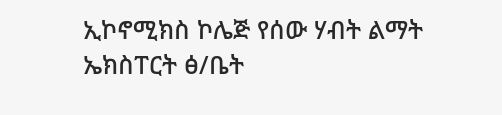ኢኮኖሚክስ ኮሌጅ የሰው ሃብት ልማት ኤክስፐርት ፅ/ቤት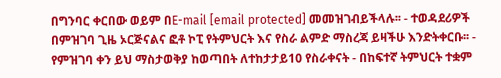በግንባር ቀርበው ወይም በE-mail [email protected] መመዝገብይችላሉ፡፡ - ተወዳደሪዎች በምዝገባ ጊዜ ኦርጅናልና ፎቶ ኮፒ የትምህርት እና የስራ ልምድ ማስረጃ ይዛችሁ እንድትቀርቡ፡፡ - የምዝገባ ቀን ይህ ማስታወቅያ ከወጣበት ለተከታታይ10 የስራቀናት - በከፍተኛ ትምህርት ተቋም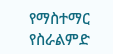የማስተማር የስራልምድ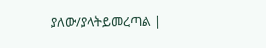ያለው/ያላትይመረጣል |